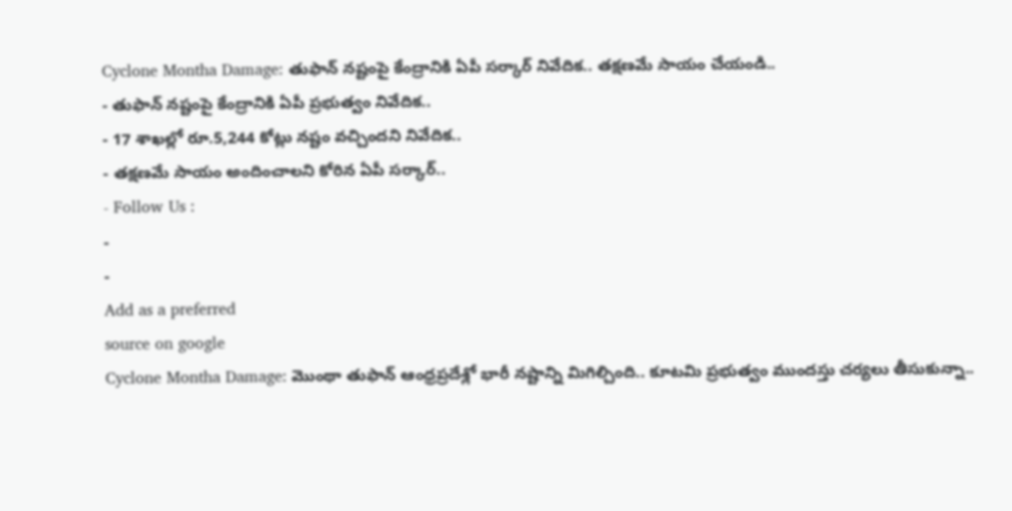Cyclone Montha Damage: తుఫాన్ నష్టంపై కేంద్రానికి ఏపీ సర్కార్ నివేదిక.. తక్షణమే సాయం చేయండి..
- తుఫాన్ నష్టంపై కేంద్రానికి ఏపీ ప్రభుత్వం నివేదిక..
- 17 శాఖల్లో రూ.5,244 కోట్లు నష్టం వచ్చిందని నివేదిక..
- తక్షణమే సాయం అందించాలని కోరిన ఏపీ సర్కార్..
- Follow Us :
-
-
Add as a preferred
source on google
Cyclone Montha Damage: మొంథా తుఫాన్ ఆంధ్రప్రదేశ్లో భారీ నష్టాన్ని మిగిల్చింది.. కూటమి ప్రభుత్వం ముందస్తు చర్యలు తీసుకున్నా..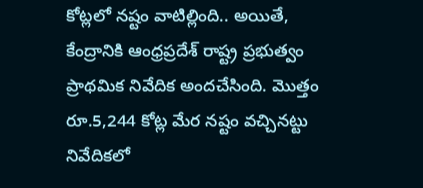కోట్లలో నష్టం వాటిల్లింది.. అయితే, కేంద్రానికి ఆంధ్రప్రదేశ్ రాష్ట్ర ప్రభుత్వం ప్రాథమిక నివేదిక అందచేసింది. మొత్తం రూ.5,244 కోట్ల మేర నష్టం వచ్చినట్టు నివేదికలో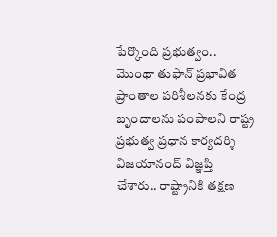పేర్కొంది ప్రభుత్వం.. మొంథా తుఫాన్ ప్రభావిత ప్రాంతాల పరిశీలనకు కేంద్ర బృందాలను పంపాలని రాష్ట్ర ప్రభుత్వ ప్రధాన కార్యదర్శి విజయానంద్ విజ్ఞప్తి చేశారు.. రాష్ట్రానికి తక్షణ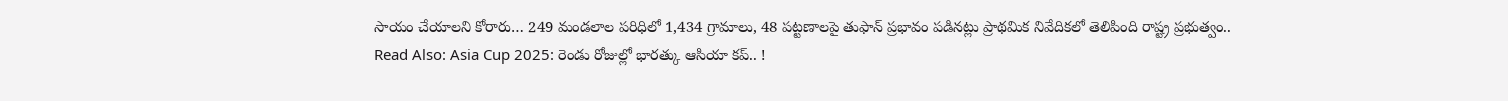సాయం చేయాలని కోరారు… 249 మండలాల పరిధిలో 1,434 గ్రామాలు, 48 పట్టణాలపై తుఫాన్ ప్రభావం పడినట్లు ప్రాథమిక నివేదికలో తెలిపింది రాష్ట్ర ప్రభుత్వం..
Read Also: Asia Cup 2025: రెండు రోజుల్లో భారత్కు ఆసియా కప్.. !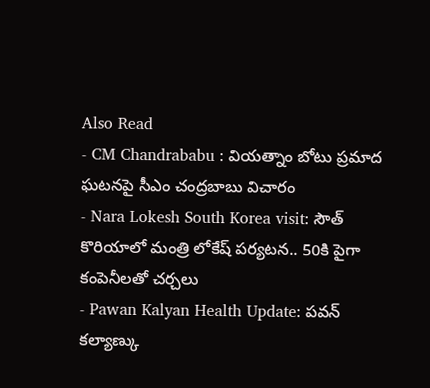Also Read
- CM Chandrababu : వియత్నాం బోటు ప్రమాద ఘటనపై సీఎం చంద్రబాబు విచారం
- Nara Lokesh South Korea visit: సౌత్ కొరియాలో మంత్రి లోకేష్ పర్యటన.. 50కి పైగా కంపెనీలతో చర్చలు
- Pawan Kalyan Health Update: పవన్ కల్యాణ్కు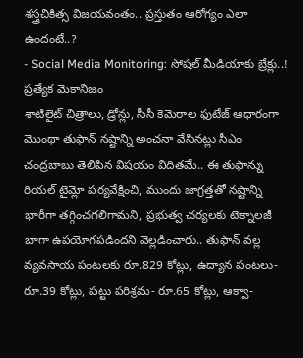శస్త్రచికిత్స విజయవంతం.. ప్రస్తుతం ఆరోగ్యం ఎలా ఉందంటే..?
- Social Media Monitoring: సోషల్ మీడియాకు బ్రేక్లు..! ప్రత్యేక మెకానిజం
శాటిలైట్ చిత్రాలు, డ్రోన్లు, సీసీ కెమెరాల ఫుటేజ్ ఆధారంగా మొంథా తుఫాన్ నష్టాన్ని అంచనా వేసినట్లు సీఎం చంద్రబాబు తెలిపిన విషయం విదితమే.. ఈ తుఫాన్ను రియల్ టైమ్లో పర్యవేక్షించి, ముందు జాగ్రత్తతో నష్టాన్ని భారీగా తగ్గించగలిగామని, ప్రభుత్వ చర్యలకు టెక్నాలజీ బాగా ఉపయోగపడిందని వెల్లడించారు.. తుఫాన్ వల్ల వ్యవసాయ పంటలకు రూ.829 కోట్లు, ఉద్యాన పంటలు- రూ.39 కోట్లు, పట్టు పరిశ్రమ- రూ.65 కోట్లు, ఆక్వా-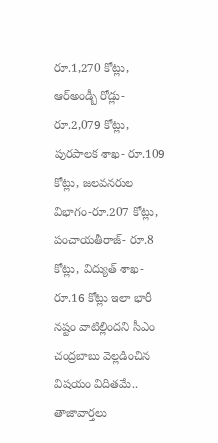రూ.1,270 కోట్లు, ఆర్అండ్బీ రోడ్లు- రూ.2,079 కోట్లు, పురపాలక శాఖ- రూ.109 కోట్లు, జలవనరుల విభాగం-రూ.207 కోట్లు, పంచాయతీరాజ్- రూ.8 కోట్లు, విద్యుత్ శాఖ- రూ.16 కోట్లు ఇలా భారీ నష్టం వాటిల్లిందని సీఎం చంద్రబాబు వెల్లడించిన విషయం విదితమే..
తాజావార్తలు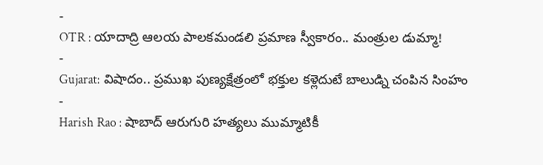-
OTR : యాదాద్రి ఆలయ పాలకమండలి ప్రమాణ స్వీకారం.. మంత్రుల డుమ్మా!
-
Gujarat: విషాదం.. ప్రముఖ పుణ్యక్షేత్రంలో భక్తుల కళ్లెదుటే బాలుడ్ని చంపిన సింహం
-
Harish Rao : షాబాద్ ఆరుగురి హత్యలు ముమ్మాటికీ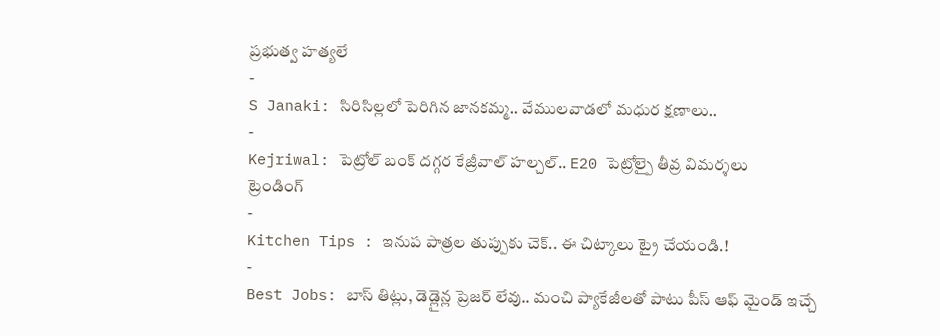ప్రభుత్వ హత్యలే
-
S Janaki: సిరిసిల్లలో పెరిగిన జానకమ్మ.. వేములవాడలో మధుర క్షణాలు..
-
Kejriwal: పెట్రోల్ బంక్ దగ్గర కేజ్రీవాల్ హల్చల్.. E20 పెట్రోల్పై తీవ్ర విమర్శలు
ట్రెండింగ్
-
Kitchen Tips : ఇనుప పాత్రల తుప్పుకు చెక్.. ఈ చిట్కాలు ట్రై చేయండి.!
-
Best Jobs: బాస్ తిట్లు, డెడ్లైన్ల ప్రెజర్ లేవు.. మంచి ప్యాకేజీలతో పాటు పీస్ ఆఫ్ మైండ్ ఇచ్చే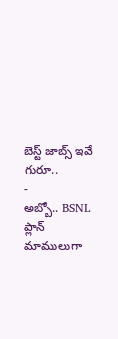బెస్ట్ జాబ్స్ ఇవే గురూ..
-
అబ్బో.. BSNL ప్లాన్ మాములుగా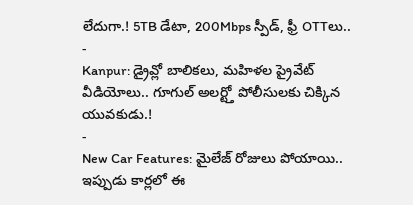లేదుగా.! 5TB డేటా, 200Mbps స్పీడ్, ఫ్రీ OTTలు..
-
Kanpur: డ్రైవ్లో బాలికలు, మహిళల ప్రైవేట్ వీడియోలు.. గూగుల్ అలర్ట్తో పోలీసులకు చిక్కిన యువకుడు.!
-
New Car Features: మైలేజ్ రోజులు పోయాయి.. ఇప్పుడు కార్లలో ఈ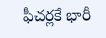ఫీచర్లకే భారీ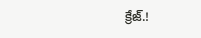క్రేజ్.!